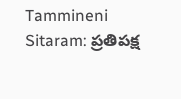Tammineni Sitaram: ప్రతిపక్ష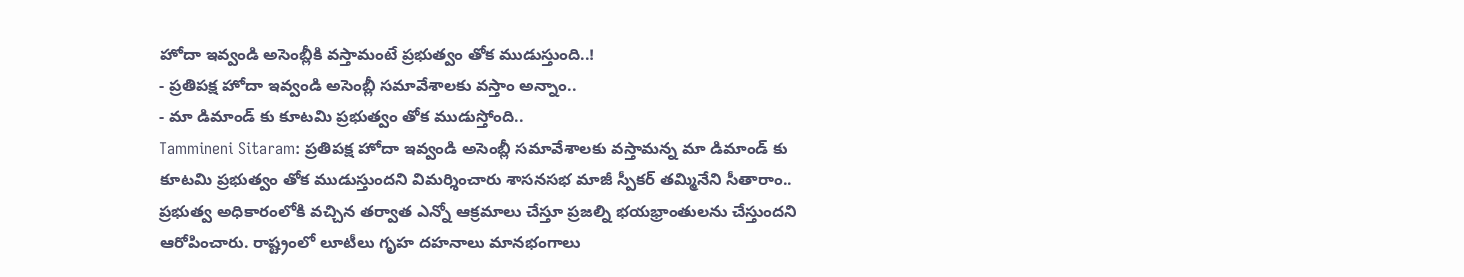హోదా ఇవ్వండి అసెంబ్లీకి వస్తామంటే ప్రభుత్వం తోక ముడుస్తుంది..!
- ప్రతిపక్ష హోదా ఇవ్వండి అసెంబ్లీ సమావేశాలకు వస్తాం అన్నాం..
- మా డిమాండ్ కు కూటమి ప్రభుత్వం తోక ముడుస్తోంది..
Tammineni Sitaram: ప్రతిపక్ష హోదా ఇవ్వండి అసెంబ్లీ సమావేశాలకు వస్తామన్న మా డిమాండ్ కు కూటమి ప్రభుత్వం తోక ముడుస్తుందని విమర్శించారు శాసనసభ మాజీ స్పీకర్ తమ్మినేని సీతారాం.. ప్రభుత్వ అధికారంలోకి వచ్చిన తర్వాత ఎన్నో ఆక్రమాలు చేస్తూ ప్రజల్ని భయభ్రాంతులను చేస్తుందని ఆరోపించారు. రాష్ట్రంలో లూటీలు గృహ దహనాలు మానభంగాలు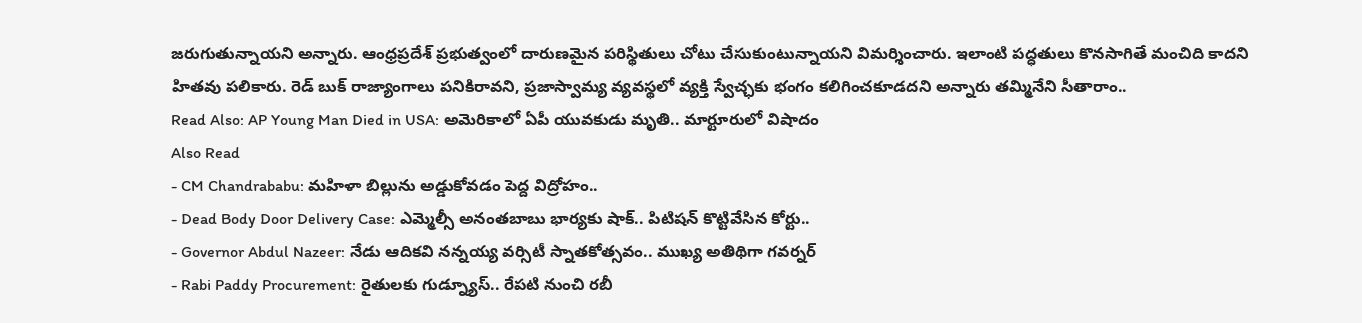జరుగుతున్నాయని అన్నారు. ఆంధ్రప్రదేశ్ ప్రభుత్వంలో దారుణమైన పరిస్థితులు చోటు చేసుకుంటున్నాయని విమర్శించారు. ఇలాంటి పద్ధతులు కొనసాగితే మంచిది కాదని హితవు పలికారు. రెడ్ బుక్ రాజ్యాంగాలు పనికిరావని, ప్రజాస్వామ్య వ్యవస్థలో వ్యక్తి స్వేచ్ఛకు భంగం కలిగించకూడదని అన్నారు తమ్మినేని సీతారాం..
Read Also: AP Young Man Died in USA: అమెరికాలో ఏపీ యువకుడు మృతి.. మార్టూరులో విషాదం
Also Read
- CM Chandrababu: మహిళా బిల్లును అడ్డుకోవడం పెద్ద విద్రోహం..
- Dead Body Door Delivery Case: ఎమ్మెల్సీ అనంతబాబు భార్యకు షాక్.. పిటిషన్ కొట్టివేసిన కోర్టు..
- Governor Abdul Nazeer: నేడు ఆదికవి నన్నయ్య వర్సిటీ స్నాతకోత్సవం.. ముఖ్య అతిథిగా గవర్నర్
- Rabi Paddy Procurement: రైతులకు గుడ్న్యూస్.. రేపటి నుంచి రబీ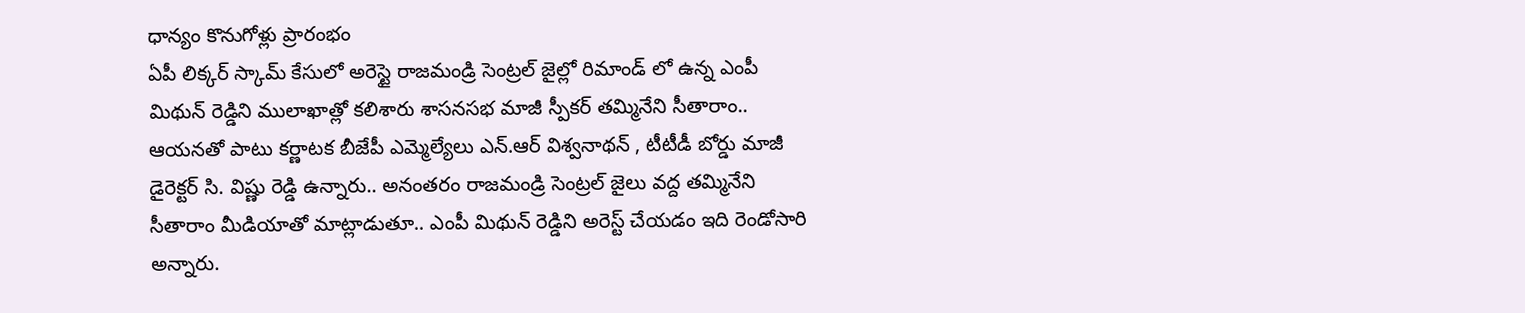ధాన్యం కొనుగోళ్లు ప్రారంభం
ఏపీ లిక్కర్ స్కామ్ కేసులో అరెస్టై రాజమండ్రి సెంట్రల్ జైల్లో రిమాండ్ లో ఉన్న ఎంపీ మిథున్ రెడ్డిని ములాఖాత్లో కలిశారు శాసనసభ మాజీ స్పీకర్ తమ్మినేని సీతారాం.. ఆయనతో పాటు కర్ణాటక బీజేపీ ఎమ్మెల్యేలు ఎన్.ఆర్ విశ్వనాథన్ , టీటీడీ బోర్డు మాజీ డైరెక్టర్ సి. విష్ణు రెడ్డి ఉన్నారు.. అనంతరం రాజమండ్రి సెంట్రల్ జైలు వద్ద తమ్మినేని సీతారాం మీడియాతో మాట్లాడుతూ.. ఎంపీ మిథున్ రెడ్డిని అరెస్ట్ చేయడం ఇది రెండోసారి అన్నారు.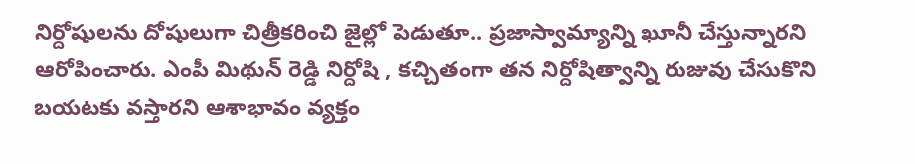నిర్దోషులను దోషులుగా చిత్రీకరించి జైల్లో పెడుతూ.. ప్రజాస్వామ్యాన్ని ఖూనీ చేస్తున్నారని ఆరోపించారు. ఎంపీ మిథున్ రెడ్డి నిర్దోషి , కచ్చితంగా తన నిర్దోషిత్వాన్ని రుజువు చేసుకొని బయటకు వస్తారని ఆశాభావం వ్యక్తం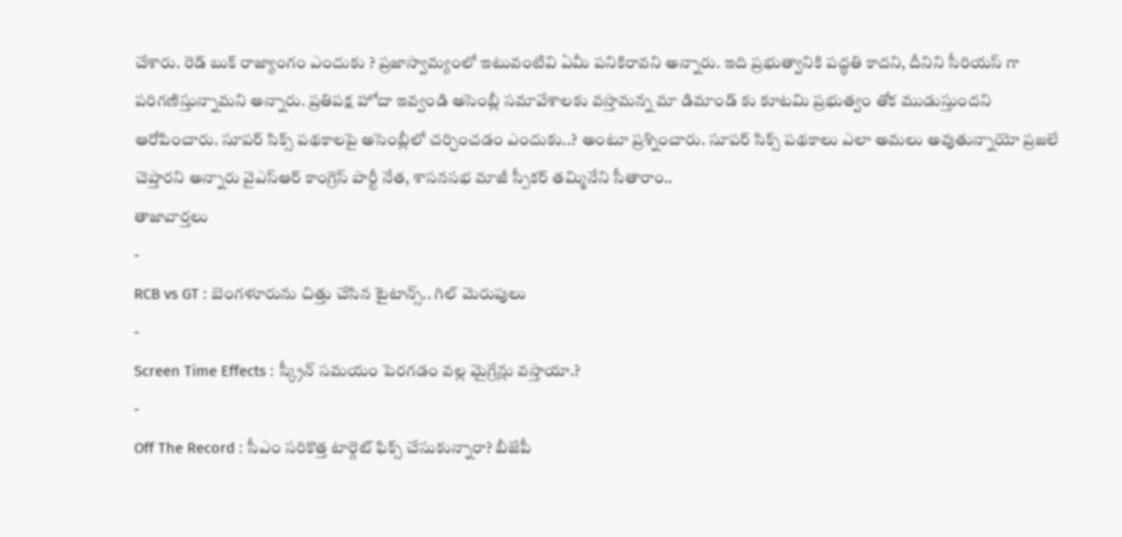చేశారు. రెడ్ బుక్ రాజ్యాంగం ఎందుకు ? ప్రజాస్వామ్యంలో ఇటువంటివి ఏమీ పనికిరావని అన్నారు. ఇది ప్రభుత్వానికి పద్ధతి కాదని, దీనిని సీరియస్ గా పరిగణిస్తున్నామని అన్నారు. ప్రతిపక్ష హోదా ఇవ్వండి అసెంబ్లీ సమావేశాలకు వస్తామన్న మా డిమాండ్ కు కూటమి ప్రభుత్వం తోక ముడుస్తుందని ఆరోపించారు. సూపర్ సిక్స్ పథకాలపై అసెంబ్లీలో చర్చించడం ఎందుకు..? అంటూ ప్రశ్నించారు. సూపర్ సిక్స్ పథకాలు ఎలా అమలు అవుతున్నాయో ప్రజలే చెప్తారని అన్నారు వైఎస్ఆర్ కాంగ్రెస్ పార్టీ నేత, శాసనసభ మాజీ స్పీకర్ తమ్మినేని సీతారాం..
తాజావార్తలు
-
RCB vs GT : బెంగళూరును చిత్తు చేసిన టైటాన్స్.. గిల్ మెరుపులు
-
Screen Time Effects : స్క్రీన్ సమయం పెరగడం వల్ల మైగ్రేన్లు వస్తాయా.?
-
Off The Record : సీఎం సరికొత్త టార్గెట్ ఫిక్స్ చేసుకున్నారా? బీజేపీ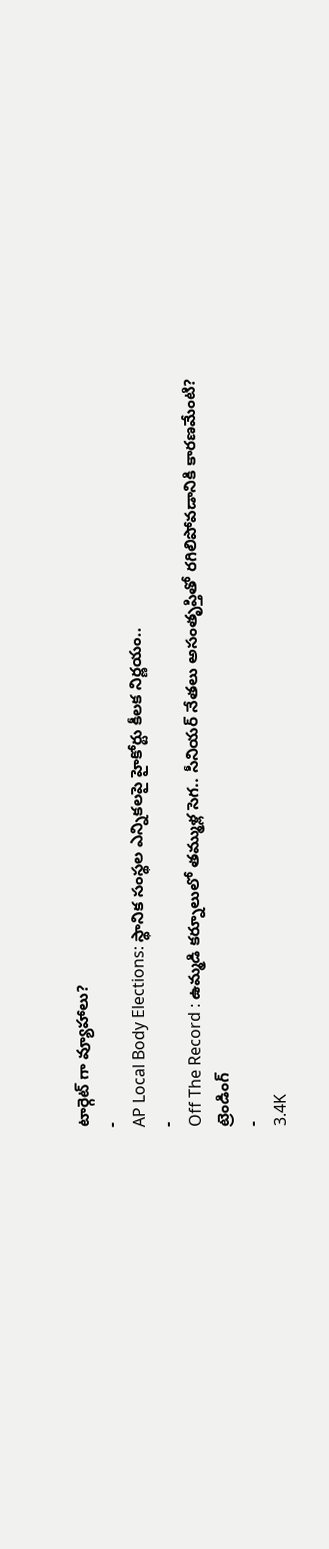టార్గెట్ గా వ్యూహాలు?
-
AP Local Body Elections: స్థానిక సంస్థల ఎన్నికలపై హైకోర్టు కీలక నిర్ణయం..
-
Off The Record : ఉమ్మడి కర్నూలులో తమ్ముళ్ల సెగ.. సీనియర్ నేతలు అసంతృప్తితో రగిలిపోవడానికి కారణమేంటి?
ట్రెండింగ్
-
3.4K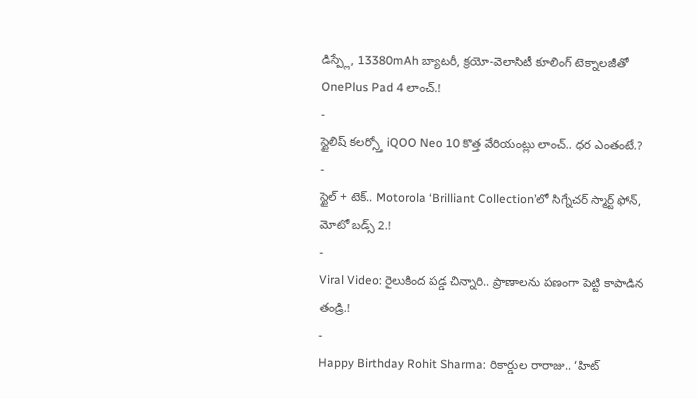డిస్ప్లే, 13380mAh బ్యాటరీ, క్రయో-వెలాసిటీ కూలింగ్ టెక్నాలజీతో OnePlus Pad 4 లాంచ్.!
-
స్టైలిష్ కలర్స్తో iQOO Neo 10 కొత్త వేరియంట్లు లాంచ్.. ధర ఎంతంటే.?
-
స్టైల్ + టెక్.. Motorola ‘Brilliant Collection’లో సిగ్నేచర్ స్మార్ట్ ఫోన్, మోటో బడ్స్ 2.!
-
Viral Video: రైలుకింద పడ్డ చిన్నారి.. ప్రాణాలను పణంగా పెట్టి కాపాడిన తండ్రి.!
-
Happy Birthday Rohit Sharma: రికార్డుల రారాజు.. ‘హిట్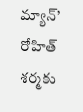మ్యాన్’ రోహిత్ శర్మకు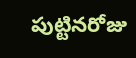పుట్టినరోజు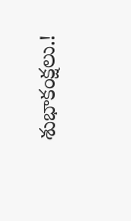శుభాకంక్షలు.!